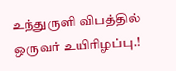உந்துருளி விபத்தில் ஒருவர் உயிரிழப்பு.!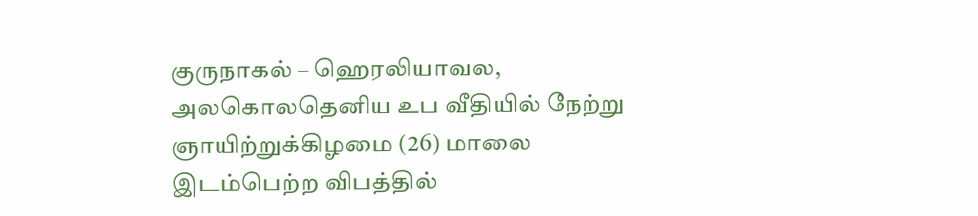குருநாகல் – ஹெரலியாவல, அலகொலதெனிய உப வீதியில் நேற்று ஞாயிற்றுக்கிழமை (26) மாலை இடம்பெற்ற விபத்தில்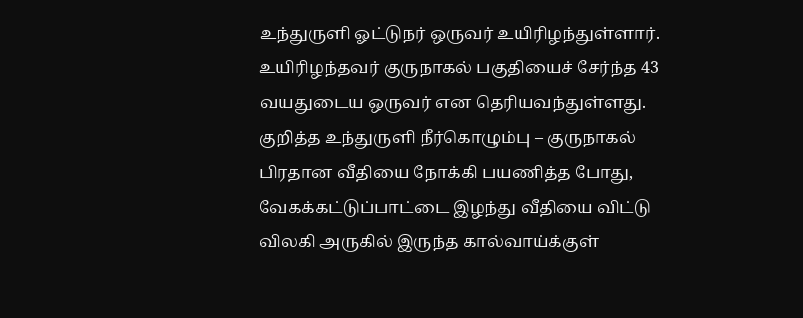உந்துருளி ஓட்டுநர் ஒருவர் உயிரிழந்துள்ளார்.
உயிரிழந்தவர் குருநாகல் பகுதியைச் சேர்ந்த 43 வயதுடைய ஒருவர் என தெரியவந்துள்ளது.
குறித்த உந்துருளி நீர்கொழும்பு – குருநாகல் பிரதான வீதியை நோக்கி பயணித்த போது, வேகக்கட்டுப்பாட்டை இழந்து வீதியை விட்டு விலகி அருகில் இருந்த கால்வாய்க்குள்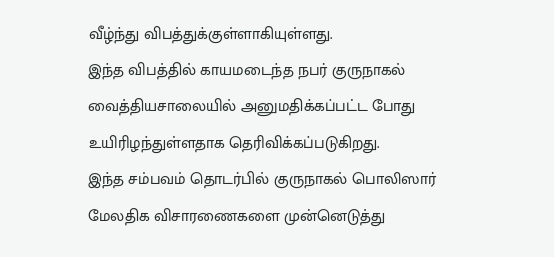வீழ்ந்து விபத்துக்குள்ளாகியுள்ளது.
இந்த விபத்தில் காயமடைந்த நபர் குருநாகல் வைத்தியசாலையில் அனுமதிக்கப்பட்ட போது உயிரிழந்துள்ளதாக தெரிவிக்கப்படுகிறது.
இந்த சம்பவம் தொடர்பில் குருநாகல் பொலிஸார் மேலதிக விசாரணைகளை முன்னெடுத்து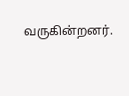வருகின்றனர்.